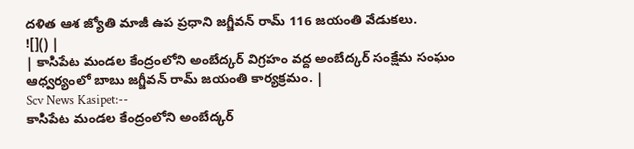దళిత ఆశ జ్యోతి మాజీ ఉప ప్రధాని జగ్జీవన్ రామ్ 116 జయంతి వేడుకలు.
![]() |
| కాసిపేట మండల కేంద్రంలోని అంబేద్కర్ విగ్రహం వద్ద అంబేద్కర్ సంక్షేమ సంఘం ఆధ్వర్యంలో బాబు జగ్జీవన్ రామ్ జయంతి కార్యక్రమం. |
Scv News Kasipet:--
కాసిపేట మండల కేంద్రంలోని అంబేద్కర్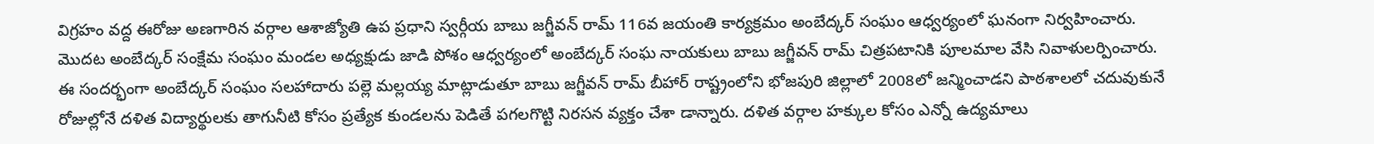విగ్రహం వద్ద ఈరోజు అణగారిన వర్గాల ఆశాజ్యోతి ఉప ప్రధాని స్వర్గీయ బాబు జగ్జీవన్ రామ్ 116వ జయంతి కార్యక్రమం అంబేద్కర్ సంఘం ఆధ్వర్యంలో ఘనంగా నిర్వహించారు. మొదట అంబేద్కర్ సంక్షేమ సంఘం మండల అధ్యక్షుడు జాడి పోశం ఆధ్వర్యంలో అంబేద్కర్ సంఘ నాయకులు బాబు జగ్జీవన్ రామ్ చిత్రపటానికి పూలమాల వేసి నివాళులర్పించారు.
ఈ సందర్భంగా అంబేద్కర్ సంఘం సలహాదారు పల్లె మల్లయ్య మాట్లాడుతూ బాబు జగ్జీవన్ రామ్ బీహార్ రాష్ట్రంలోని భోజపురి జిల్లాలో 2008లో జన్మించాడని పాఠశాలలో చదువుకునే రోజుల్లోనే దళిత విద్యార్థులకు తాగునీటి కోసం ప్రత్యేక కుండలను పెడితే పగలగొట్టి నిరసన వ్యక్తం చేశా డాన్నారు. దళిత వర్గాల హక్కుల కోసం ఎన్నో ఉద్యమాలు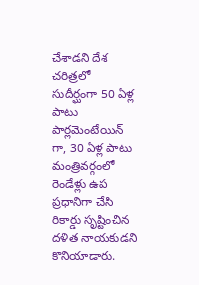చేశాడని దేశ చరిత్రలో సుదీర్ఘంగా 50 ఏళ్ల పాటు పార్లమెంటేయిన్ గా, 30 ఏళ్ల పాటు మంత్రివర్గంలో రెండేళ్లు ఉప ప్రధానిగా చేసి రికార్డు సృష్టించిన దళిత నాయకుడని కొనియాడారు.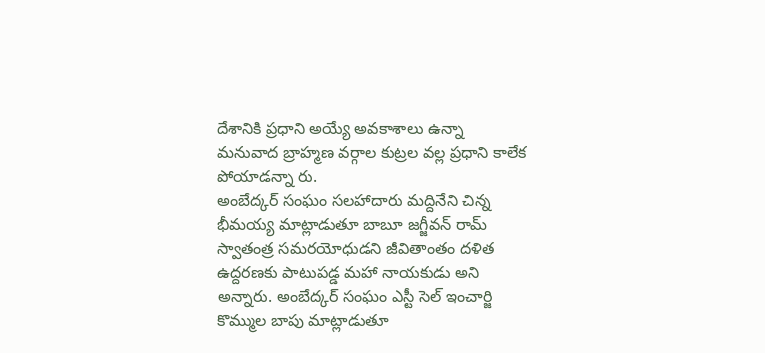దేశానికి ప్రధాని అయ్యే అవకాశాలు ఉన్నా మనువాద బ్రాహ్మణ వర్గాల కుట్రల వల్ల ప్రధాని కాలేక పోయాడన్నా రు.
అంబేద్కర్ సంఘం సలహాదారు మద్దినేని చిన్న భీమయ్య మాట్లాడుతూ బాబూ జగ్జీవన్ రామ్ స్వాతంత్ర సమరయోధుడని జీవితాంతం దళిత ఉద్దరణకు పాటుపడ్డ మహా నాయకుడు అని అన్నారు. అంబేద్కర్ సంఘం ఎస్టీ సెల్ ఇంచార్జి కొమ్ముల బాపు మాట్లాడుతూ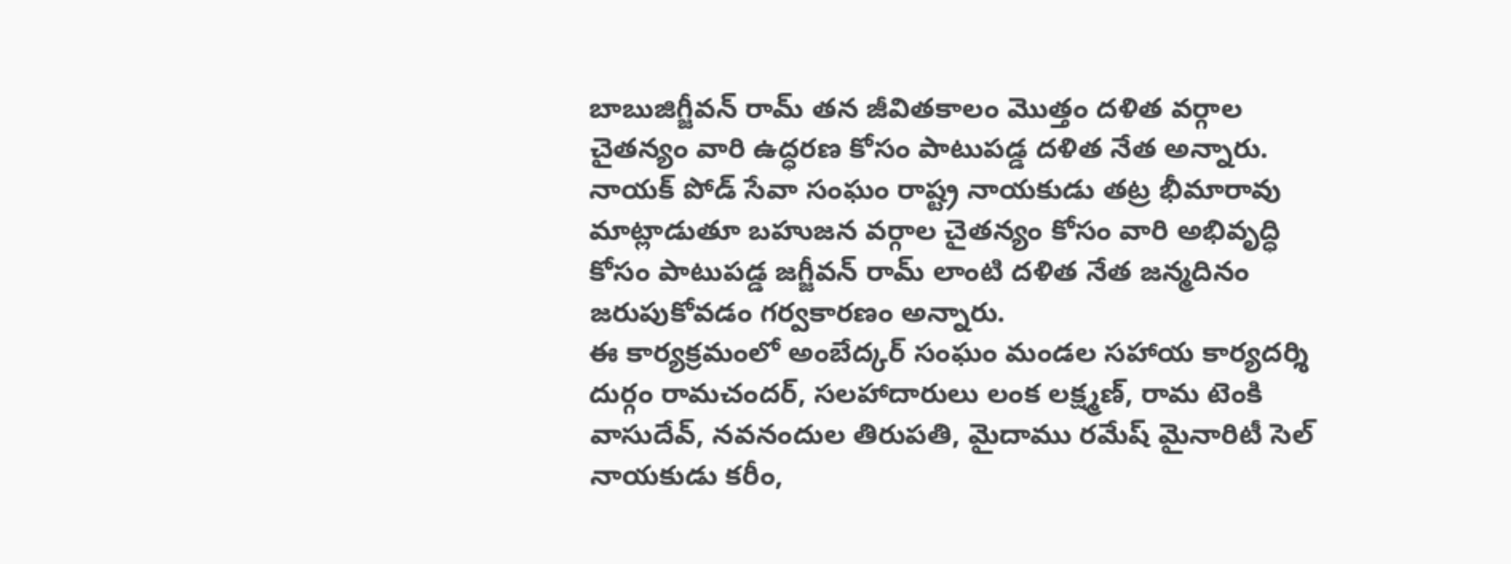బాబుజిగ్జీవన్ రామ్ తన జీవితకాలం మొత్తం దళిత వర్గాల చైతన్యం వారి ఉద్ధరణ కోసం పాటుపడ్డ దళిత నేత అన్నారు. నాయక్ పోడ్ సేవా సంఘం రాష్ట్ర నాయకుడు తట్ర భీమారావు మాట్లాడుతూ బహుజన వర్గాల చైతన్యం కోసం వారి అభివృద్ధి కోసం పాటుపడ్డ జగ్జీవన్ రామ్ లాంటి దళిత నేత జన్మదినం జరుపుకోవడం గర్వకారణం అన్నారు.
ఈ కార్యక్రమంలో అంబేద్కర్ సంఘం మండల సహాయ కార్యదర్శి దుర్గం రామచందర్, సలహాదారులు లంక లక్ష్మణ్, రామ టెంకి వాసుదేవ్, నవనందుల తిరుపతి, మైదాము రమేష్ మైనారిటీ సెల్ నాయకుడు కరీం,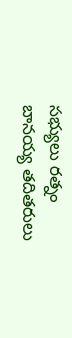సభ్యులు రత్నం బానయ్య తదితరులు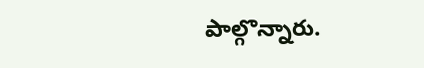పాల్గొన్నారు.